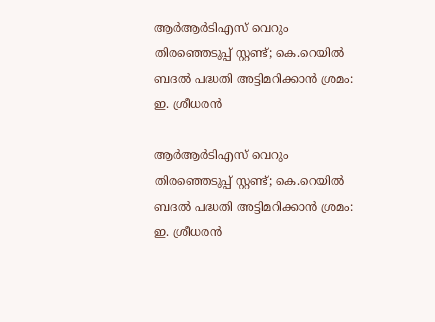ആര്‍ആര്‍ടിഎസ് വെറും തിരഞ്ഞെടുപ്പ് സ്റ്റണ്ട്; കെ.റെയില്‍ ബദല്‍ പദ്ധതി അട്ടിമറിക്കാന്‍ ശ്രമം: ഇ. ശ്രീധരന്‍

ആര്‍ആര്‍ടിഎസ് വെറും തിരഞ്ഞെടുപ്പ് സ്റ്റണ്ട്; കെ.റെയില്‍ ബദല്‍ പദ്ധതി അട്ടിമറിക്കാന്‍ ശ്രമം:  ഇ. ശ്രീധരന്‍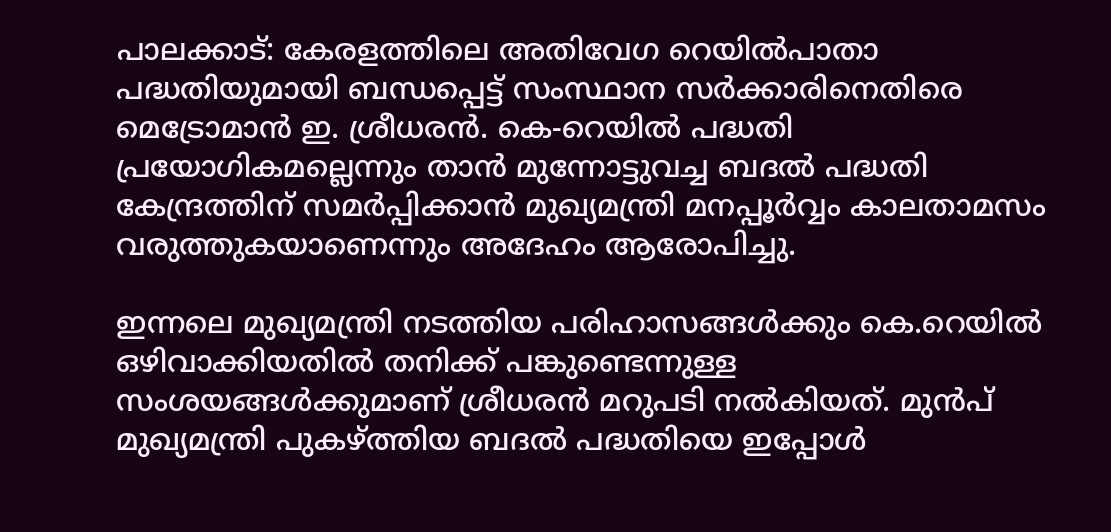പാലക്കാട്: കേരളത്തിലെ അതിവേഗ റെയില്‍പാതാ പദ്ധതിയുമായി ബന്ധപ്പെട്ട് സംസ്ഥാന സര്‍ക്കാരിനെതിരെ മെട്രോമാന്‍ ഇ. ശ്രീധരന്‍. കെ-റെയില്‍ പദ്ധതി പ്രയോഗികമല്ലെന്നും താന്‍ മുന്നോട്ടുവച്ച ബദല്‍ പദ്ധതി കേന്ദ്രത്തിന് സമര്‍പ്പിക്കാന്‍ മുഖ്യമന്ത്രി മനപ്പൂര്‍വ്വം കാലതാമസം വരുത്തുകയാണെന്നും അദേഹം ആരോപിച്ചു.

ഇന്നലെ മുഖ്യമന്ത്രി നടത്തിയ പരിഹാസങ്ങള്‍ക്കും കെ.റെയില്‍ ഒഴിവാക്കിയതില്‍ തനിക്ക് പങ്കുണ്ടെന്നുള്ള സംശയങ്ങള്‍ക്കുമാണ് ശ്രീധരന്‍ മറുപടി നല്‍കിയത്. മുന്‍പ് മുഖ്യമന്ത്രി പുകഴ്ത്തിയ ബദല്‍ പദ്ധതിയെ ഇപ്പോള്‍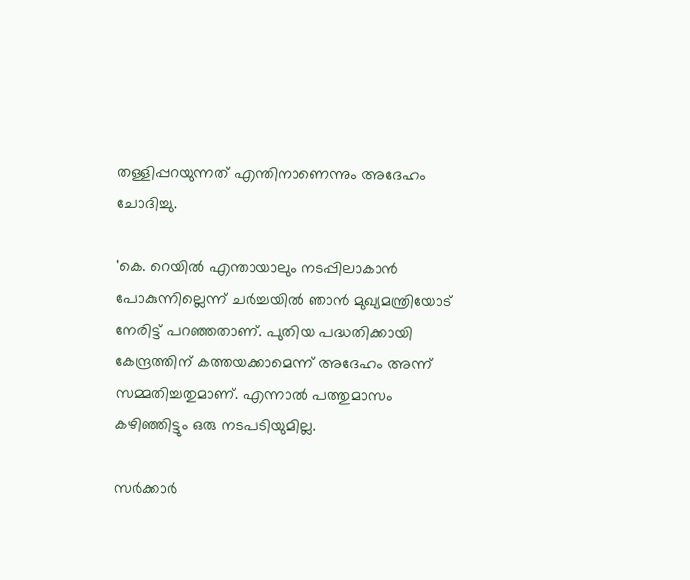തള്ളിപ്പറയുന്നത് എന്തിനാണെന്നും അദേഹം ചോദിച്ചു.

'കെ. റെയില്‍ എന്തായാലും നടപ്പിലാകാന്‍ പോകുന്നില്ലെന്ന് ചര്‍ച്ചയില്‍ ഞാന്‍ മുഖ്യമന്ത്രിയോട് നേരിട്ട് പറഞ്ഞതാണ്. പുതിയ പദ്ധതിക്കായി കേന്ദ്രത്തിന് കത്തയക്കാമെന്ന് അദേഹം അന്ന് സമ്മതിച്ചതുമാണ്. എന്നാല്‍ പത്തുമാസം കഴിഞ്ഞിട്ടും ഒരു നടപടിയുമില്ല.

സര്‍ക്കാര്‍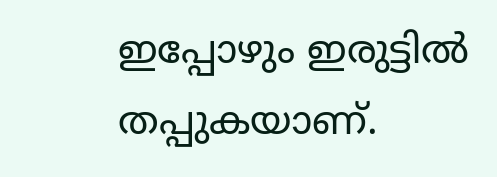ഇപ്പോഴും ഇരുട്ടില്‍ തപ്പുകയാണ്.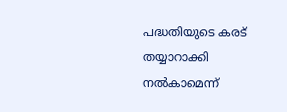പദ്ധതിയുടെ കരട് തയ്യാറാക്കി നല്‍കാമെന്ന്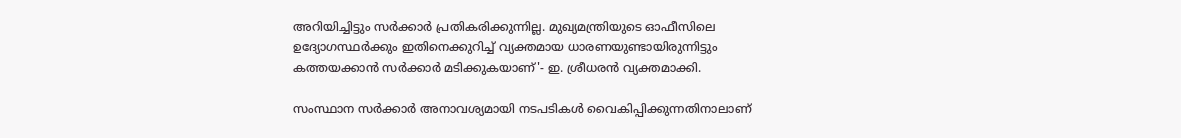അറിയിച്ചിട്ടും സര്‍ക്കാര്‍ പ്രതികരിക്കുന്നില്ല. മുഖ്യമന്ത്രിയുടെ ഓഫീസിലെ ഉദ്യോഗസ്ഥര്‍ക്കും ഇതിനെക്കുറിച്ച് വ്യക്തമായ ധാരണയുണ്ടായിരുന്നിട്ടും കത്തയക്കാന്‍ സര്‍ക്കാര്‍ മടിക്കുകയാണ്'- ഇ. ശ്രീധരന്‍ വ്യക്തമാക്കി.

സംസ്ഥാന സര്‍ക്കാര്‍ അനാവശ്യമായി നടപടികള്‍ വൈകിപ്പിക്കുന്നതിനാലാണ്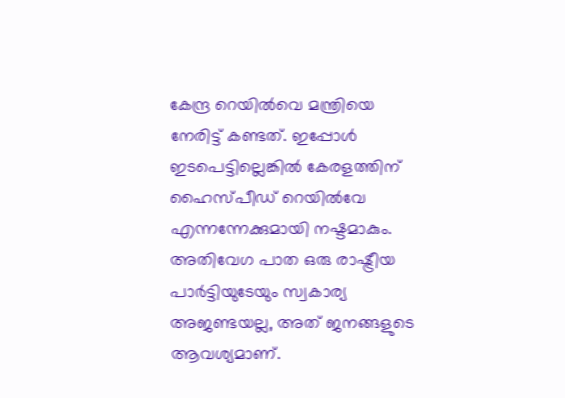കേന്ദ്ര റെയില്‍വെ മന്ത്രിയെ നേരിട്ട് കണ്ടത്. ഇപ്പോള്‍ ഇടപെട്ടില്ലെങ്കില്‍ കേരളത്തിന് ഹൈസ്പീഡ് റെയില്‍വേ എന്നന്നേക്കുമായി നഷ്ടമാകും. അതിവേഗ പാത ഒരു രാഷ്ട്രീയ പാര്‍ട്ടിയുടേയും സ്വകാര്യ അജണ്ടയല്ല, അത് ജനങ്ങളുടെ ആവശ്യമാണ്.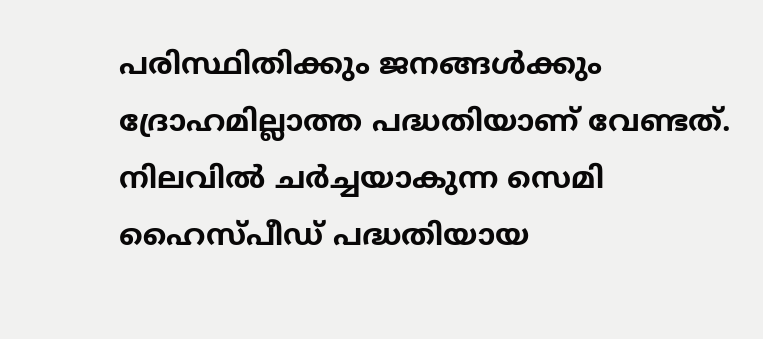പരിസ്ഥിതിക്കും ജനങ്ങള്‍ക്കും ദ്രോഹമില്ലാത്ത പദ്ധതിയാണ് വേണ്ടത്. നിലവില്‍ ചര്‍ച്ചയാകുന്ന സെമി ഹൈസ്പീഡ് പദ്ധതിയായ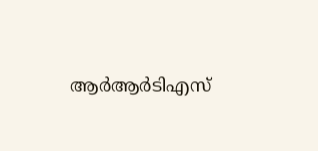ആര്‍ആര്‍ടിഎസ്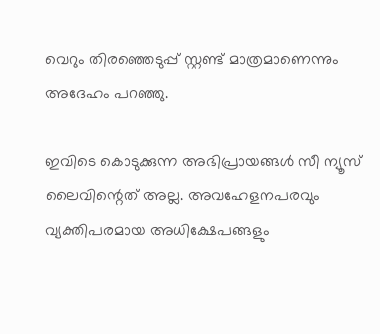വെറും തിരഞ്ഞെടുപ്പ് സ്റ്റണ്ട് മാത്രമാണെന്നും അദേഹം പറഞ്ഞു.

ഇവിടെ കൊടുക്കുന്ന അഭിപ്രായങ്ങള്‍ സീ ന്യൂസ് ലൈവിന്റെത് അല്ല. അവഹേളനപരവും വ്യക്തിപരമായ അധിക്ഷേപങ്ങളും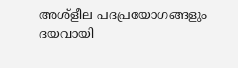അശ്‌ളീല പദപ്രയോഗങ്ങളും ദയവായി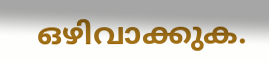ഒഴിവാക്കുക.